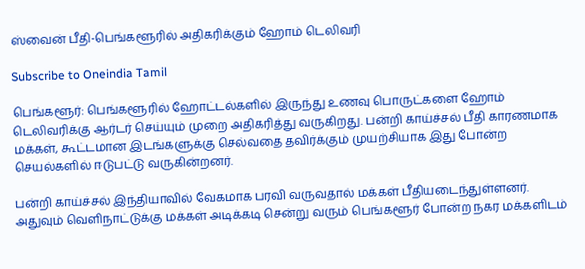ஸ்வைன் பீதி-பெங்களூரில் அதிகரிக்கும் ஹோம் டெலிவரி

Subscribe to Oneindia Tamil

பெங்களூர்: பெங்களூரில் ஹோட்டல்களில் இருந்து உணவு பொருட்களை ஹோம் டெலிவரிக்கு ஆர்டர் செய்யும் முறை அதிகரித்து வருகிறது. பன்றி காய்ச்சல் பீதி காரணமாக மக்கள், கூட்டமான இடங்களுக்கு செல்வதை தவிர்க்கும் முயற்சியாக இது போன்ற செயல்களில் ஈடுபட்டு வருகின்றனர்.

பன்றி காய்ச்சல் இந்தியாவில் வேகமாக பரவி வருவதால் மக்கள் பீதியடைந்துள்ளனர். அதுவும் வெளிநாட்டுக்கு மக்கள் அடிக்கடி சென்று வரும் பெங்களூர் போன்ற நகர மக்களிடம்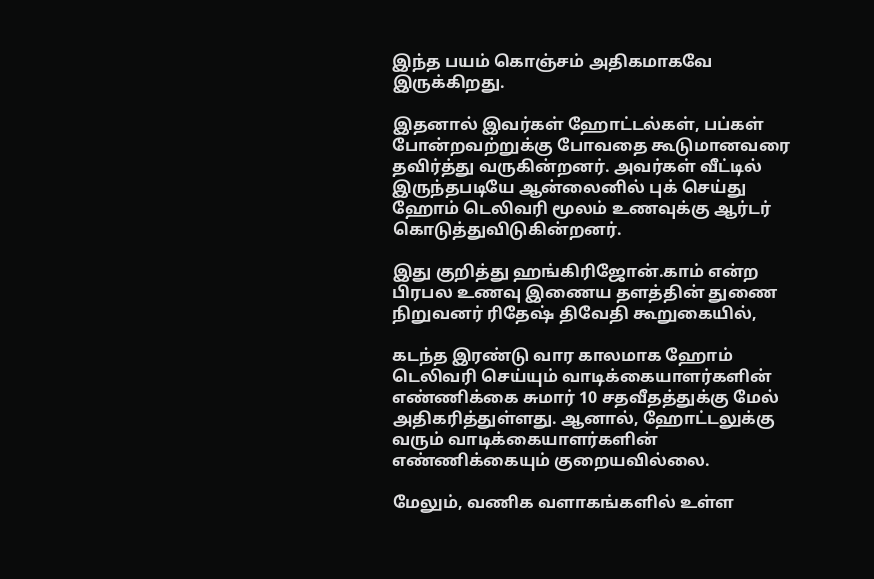இந்த பயம் கொஞ்சம் அதிகமாகவே இருக்கிறது.

இதனால் இவர்கள் ஹோட்டல்கள், பப்கள் போன்றவற்றுக்கு போவதை கூடுமானவரை தவிர்த்து வருகின்றனர். அவர்கள் வீட்டில் இருந்தபடியே ஆன்லைனில் புக் செய்து ஹோம் டெலிவரி மூலம் உணவுக்கு ஆர்டர் கொடுத்துவிடுகின்றனர்.

இது குறித்து ஹங்கிரிஜோன்.காம் என்ற பிரபல உணவு இணைய தளத்தின் துணை நிறுவனர் ரிதேஷ் திவேதி கூறுகையில்,

கடந்த இரண்டு வார காலமாக ஹோம் டெலிவரி செய்யும் வாடிக்கையாளர்களின் எண்ணிக்கை சுமார் 10 சதவீதத்துக்கு மேல் அதிகரித்துள்ளது. ஆனால், ஹோட்டலுக்கு வரும் வாடிக்கையாளர்களின் எண்ணிக்கையும் குறையவில்லை.

மேலும், வணிக வளாகங்களில் உள்ள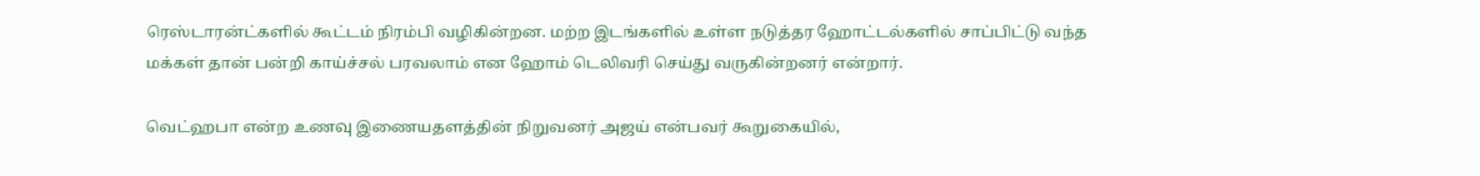ரெஸ்டாரன்ட்களில் கூட்டம் நிரம்பி வழிகின்றன. மற்ற இடங்களில் உள்ள நடுத்தர ஹோட்டல்களில் சாப்பிட்டு வந்த மக்கள் தான் பன்றி காய்ச்சல் பரவலாம் என ஹோம் டெலிவரி செய்து வருகின்றனர் என்றார்.

வெட்ஹபா என்ற உணவு இணையதளத்தின் நிறுவனர் அஜய் என்பவர் கூறுகையில்,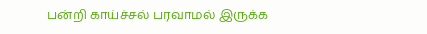பன்றி காய்ச்சல் பரவாமல் இருக்க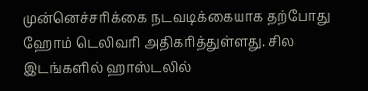முன்னெச்சரிக்கை நடவடிக்கையாக தற்போது ஹோம் டெலிவரி அதிகரித்துள்ளது. சில இடங்களில் ஹாஸ்டலில்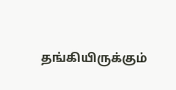தங்கியிருக்கும்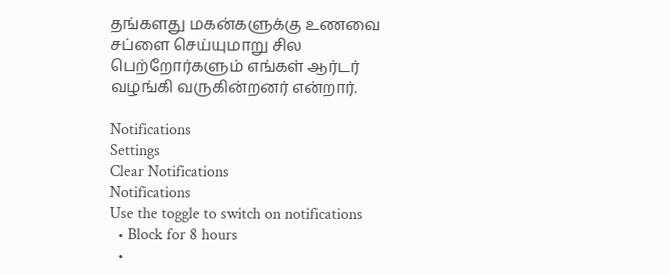தங்களது மகன்களுக்கு உணவை சப்ளை செய்யுமாறு சில பெற்றோர்களும் எங்கள் ஆர்டர் வழங்கி வருகின்றனர் என்றார்.

Notifications
Settings
Clear Notifications
Notifications
Use the toggle to switch on notifications
  • Block for 8 hours
  •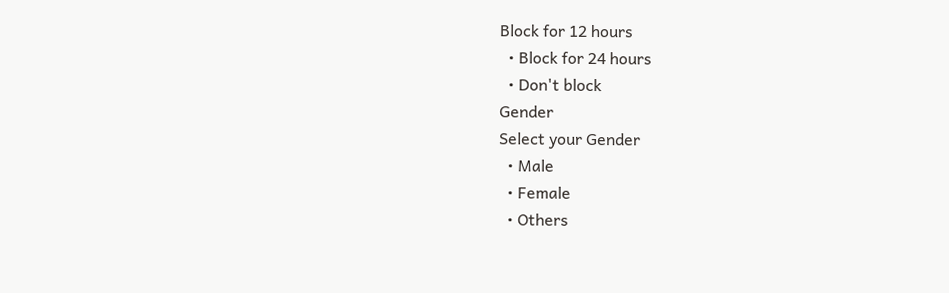Block for 12 hours
  • Block for 24 hours
  • Don't block
Gender
Select your Gender
  • Male
  • Female
  • Others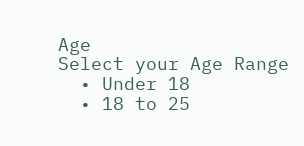Age
Select your Age Range
  • Under 18
  • 18 to 25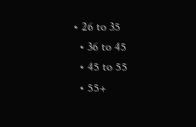• 26 to 35
  • 36 to 45
  • 45 to 55
  • 55+